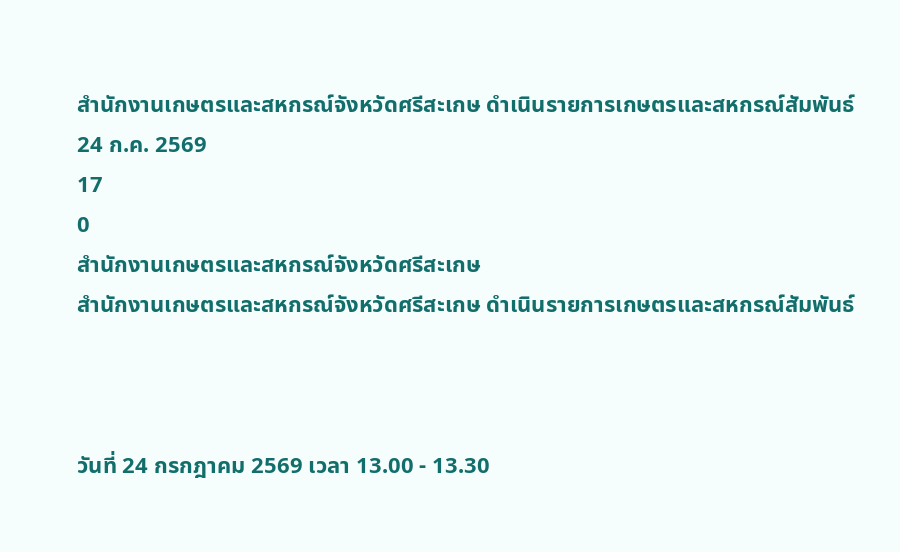สำนักงานเกษตรและสหกรณ์จังหวัดศรีสะเกษ ดำเนินรายการเกษตรและสหกรณ์สัมพันธ์
24 ก.ค. 2569
17
0
สำนักงานเกษตรและสหกรณ์จังหวัดศรีสะเกษ
สำนักงานเกษตรและสหกรณ์จังหวัดศรีสะเกษ ดำเนินรายการเกษตรและสหกรณ์สัมพันธ์



วันที่ 24 กรกฎาคม 2569 เวลา 13.00 - 13.30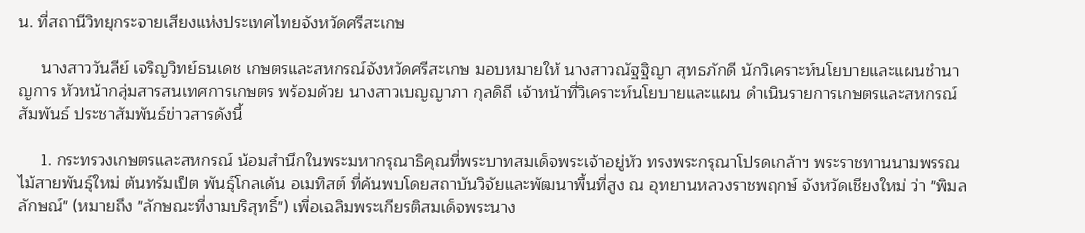น. ที่สถานีวิทยุกระจายเสียงแห่งประเทศไทยจังหวัดศรีสะเกษ

     นางสาววันลีย์ เจริญวิทย์ธนเดช เกษตรและสหกรณ์จังหวัดศรีสะเกษ มอบหมายให้ นางสาวณัฐฐิญา สุทธภักดี นักวิเคราะห์นโยบายและแผนชำนาญการ หัวหน้ากลุ่มสารสนเทศการเกษตร พร้อมด้วย นางสาวเบญญาภา กุลดิถี เจ้าหน้าที่วิเคราะห์นโยบายและแผน ดำเนินรายการเกษตรและสหกรณ์สัมพันธ์ ประชาสัมพันธ์ข่าวสารดังนี้

     1. กระทรวงเกษตรและสหกรณ์ น้อมสำนึกในพระมหากรุณาธิคุณที่พระบาทสมเด็จพระเจ้าอยู่หัว ทรงพระกรุณาโปรดเกล้าฯ พระราชทานนามพรรณไม้สายพันธุ์ใหม่ ต้นทรัมเป็ต พันธุ์โกลเด้น อเมทิสต์ ที่ค้นพบโดยสถาบันวิจัยและพัฒนาพื้นที่สูง ณ อุทยานหลวงราชพฤกษ์ จังหวัดเชียงใหม่ ว่า "พิมลลักษณ์" (หมายถึง "ลักษณะที่งามบริสุทธิ์") เพื่อเฉลิมพระเกียรติสมเด็จพระนาง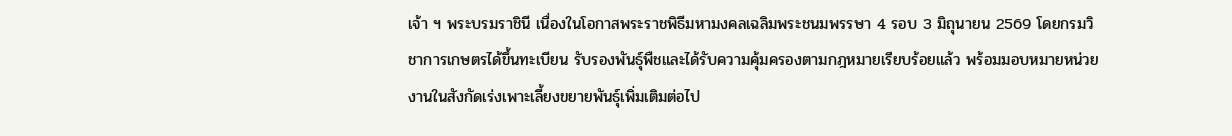เจ้า ฯ พระบรมราชินี เนื่องในโอกาสพระราชพิธีมหามงคลเฉลิมพระชนมพรรษา 4 รอบ 3 มิถุนายน 2569 โดยกรมวิชาการเกษตรได้ขึ้นทะเบียน รับรองพันธุ์พืชและได้รับความคุ้มครองตามกฎหมายเรียบร้อยแล้ว พร้อมมอบหมายหน่วยงานในสังกัดเร่งเพาะเลี้ยงขยายพันธุ์เพิ่มเติมต่อไป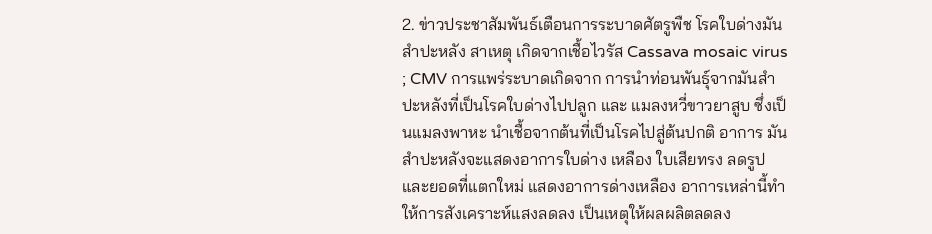2. ข่าวประชาสัมพันธ์เตือนการระบาดศัตรูพืช โรคใบด่างมันสำปะหลัง สาเหตุ เกิดจากเชื้อไวรัส Cassava mosaic virus ; CMV การแพร่ระบาดเกิดจาก การนำท่อนพันธุ์จากมันสำปะหลังที่เป็นโรคใบด่างไปปลูก และ แมลงหวี่ขาวยาสูบ ซึ่งเป็นแมลงพาหะ นำเชื้อจากต้นที่เป็นโรคไปสู่ต้นปกติ อาการ มันสำปะหลังจะแสดงอาการใบด่าง เหลือง ใบเสียทรง ลดรูป และยอดที่แตกใหม่ แสดงอาการด่างเหลือง อาการเหล่านี้ทำให้การสังเคราะห์แสงลดลง เป็นเหตุให้ผลผลิตลดลง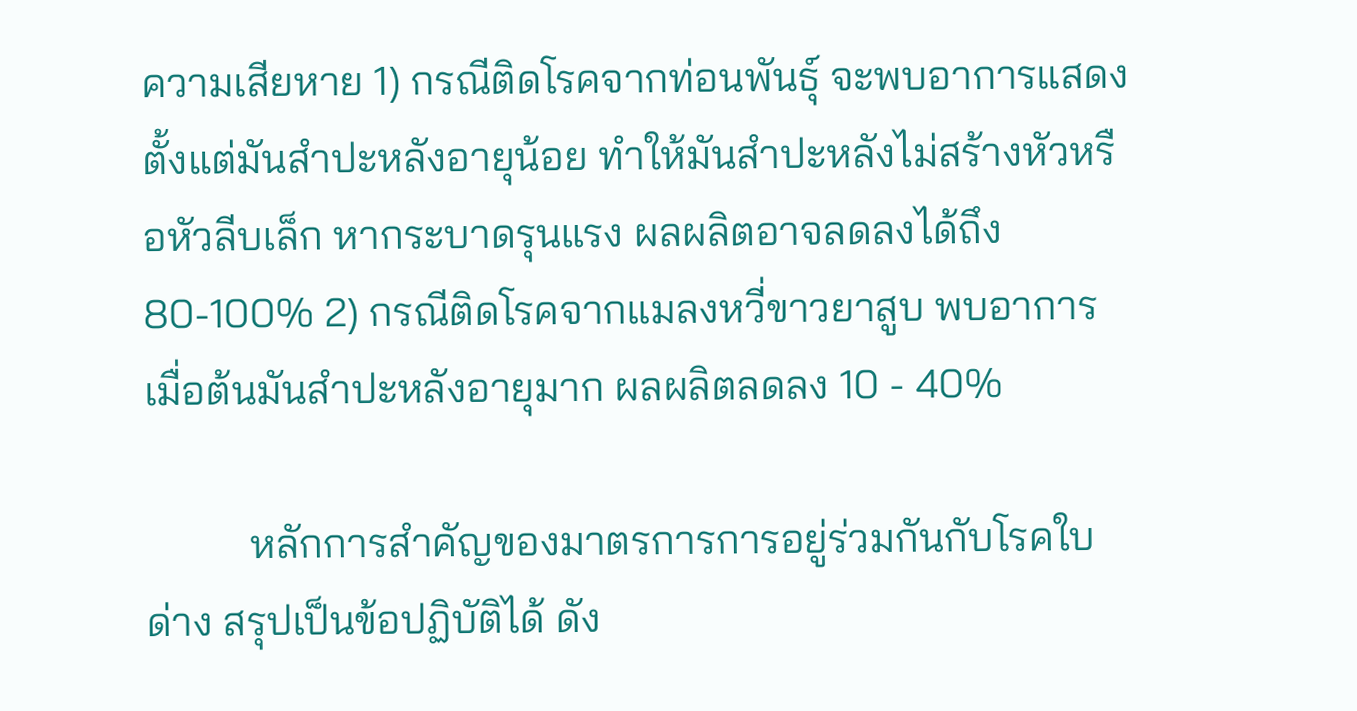ความเสียหาย 1) กรณีติดโรคจากท่อนพันธุ์ จะพบอาการแสดงตั้งแต่มันสำปะหลังอายุน้อย ทำให้มันสำปะหลังไม่สร้างหัวหรือหัวลีบเล็ก หากระบาดรุนแรง ผลผลิตอาจลดลงได้ถึง 80-100% 2) กรณีติดโรคจากแมลงหวี่ขาวยาสูบ พบอาการเมื่อต้นมันสำปะหลังอายุมาก ผลผลิตลดลง 10 - 40%

          หลักการสำคัญของมาตรการการอยู่ร่วมกันกับโรคใบด่าง สรุปเป็นข้อปฏิบัติได้ ดัง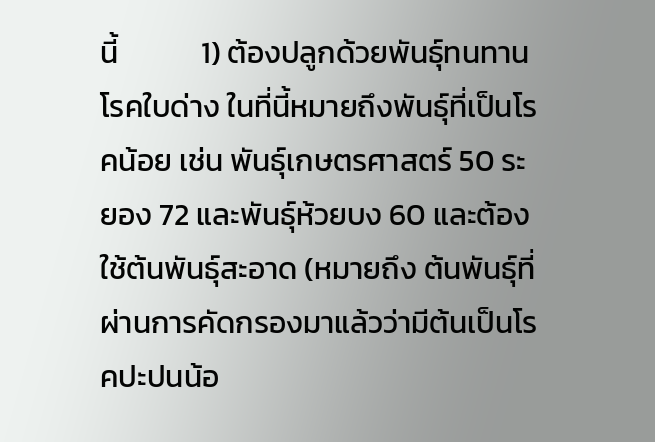นี้            1) ต้องปลูกด้วยพันธุ์ทนทานโรคใบด่าง ในที่นี้หมายถึงพันธุ์ที่เป็นโรคน้อย เช่น พันธุ์เกษตรศาสตร์ 50 ระยอง 72 และพันธุ์ห้วยบง 60 และต้องใช้ต้นพันธุ์สะอาด (หมายถึง ต้นพันธุ์ที่ผ่านการคัดกรองมาแล้วว่ามีต้นเป็นโรคปะปนน้อ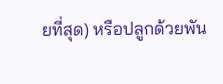ยที่สุด) หรือปลูกด้วยพัน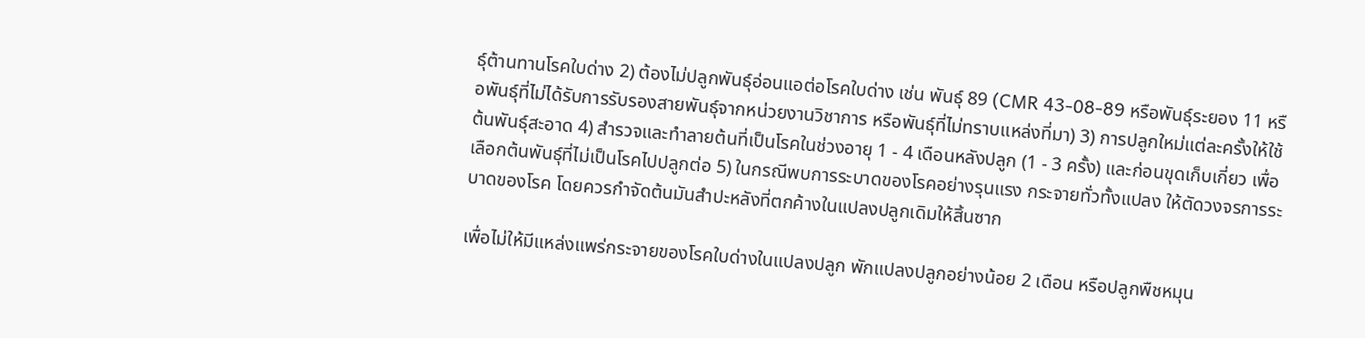ธุ์ต้านทานโรคใบด่าง 2) ต้องไม่ปลูกพันธุ์อ่อนแอต่อโรคใบด่าง เช่น พันธุ์ 89 (CMR 43-08-89 หรือพันธุ์ระยอง 11 หรือพันธุ์ที่ไม่ได้รับการรับรองสายพันธุ์จากหน่วยงานวิชาการ หรือพันธุ์ที่ไม่ทราบแหล่งที่มา) 3) การปลูกใหม่แต่ละครั้งให้ใช้ต้นพันธุ์สะอาด 4) สำรวจและทำลายต้นที่เป็นโรคในช่วงอายุ 1 - 4 เดือนหลังปลูก (1 - 3 ครั้ง) และก่อนขุดเก็บเกี่ยว เพื่อเลือกต้นพันธุ์ที่ไม่เป็นโรคไปปลูกต่อ 5) ในกรณีพบการระบาดของโรคอย่างรุนแรง กระจายทั่วทั้งแปลง ให้ตัดวงจรการระบาดของโรค โดยควรกำจัดต้นมันสำปะหลังที่ตกค้างในแปลงปลูกเดิมให้สิ้นซาก

เพื่อไม่ให้มีแหล่งแพร่กระจายของโรคใบด่างในแปลงปลูก พักแปลงปลูกอย่างน้อย 2 เดือน หรือปลูกพืชหมุน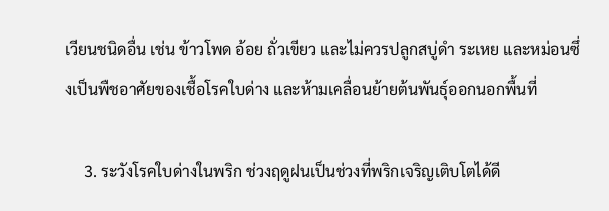เวียนชนิดอื่น เช่น ข้าวโพด อ้อย ถั่วเขียว และไม่ควรปลูกสบู่ดำ ระเหย และหม่อนซึ่งเป็นพืชอาศัยของเชื้อโรคใบด่าง และห้ามเคลื่อนย้ายต้นพันธุ์ออกนอกพื้นที่

     3. ระวังโรคใบด่างในพริก ช่วงฤดูฝนเป็นช่วงที่พริกเจริญเติบโตได้ดี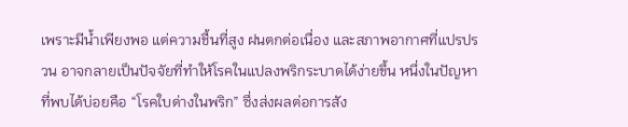เพราะมีน้ำเพียงพอ แต่ความชื้นที่สูง ฝนตกต่อเนื่อง และสภาพอากาศที่แปรปรวน อาจกลายเป็นปัจจัยที่ทำให้โรคในแปลงพริกระบาดได้ง่ายขึ้น หนึ่งในปัญหาที่พบได้บ่อยคือ “โรคใบด่างในพริก” ซึ่งส่งผลต่อการสัง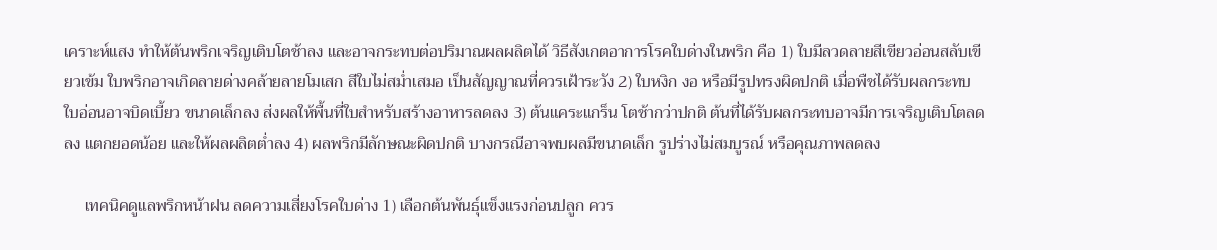เคราะห์แสง ทำให้ต้นพริกเจริญเติบโตช้าลง และอาจกระทบต่อปริมาณผลผลิตได้ วิธีสังเกตอาการโรคใบด่างในพริก คือ 1) ใบมีลวดลายสีเขียวอ่อนสลับเขียวเข้ม ใบพริกอาจเกิดลายด่างคล้ายลายโมเสก สีใบไม่สม่ำเสมอ เป็นสัญญาณที่ควรเฝ้าระวัง 2) ใบหงิก งอ หรือมีรูปทรงผิดปกติ เมื่อพืชได้รับผลกระทบ ใบอ่อนอาจบิดเบี้ยว ขนาดเล็กลง ส่งผลให้พื้นที่ใบสำหรับสร้างอาหารลดลง 3) ต้นแคระแกร็น โตช้ากว่าปกติ ต้นที่ได้รับผลกระทบอาจมีการเจริญเติบโตลดลง แตกยอดน้อย และให้ผลผลิตต่ำลง 4) ผลพริกมีลักษณะผิดปกติ บางกรณีอาจพบผลมีขนาดเล็ก รูปร่างไม่สมบูรณ์ หรือคุณภาพลดลง

     เทคนิคดูแลพริกหน้าฝน ลดความเสี่ยงโรคใบด่าง 1) เลือกต้นพันธุ์แข็งแรงก่อนปลูก ควร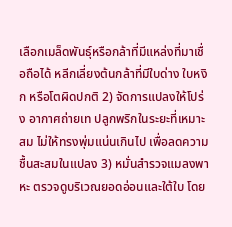เลือกเมล็ดพันธุ์หรือกล้าที่มีแหล่งที่มาเชื่อถือได้ หลีกเลี่ยงต้นกล้าที่มีใบด่าง ใบหงิก หรือโตผิดปกติ 2) จัดการแปลงให้โปร่ง อากาศถ่ายเท ปลูกพริกในระยะที่เหมาะสม ไม่ให้ทรงพุ่มแน่นเกินไป เพื่อลดความชื้นสะสมในแปลง 3) หมั่นสำรวจแมลงพาหะ ตรวจดูบริเวณยอดอ่อนและใต้ใบ โดย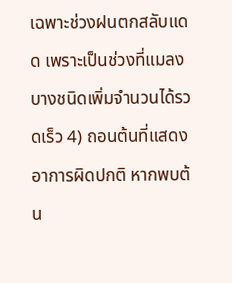เฉพาะช่วงฝนตกสลับแดด เพราะเป็นช่วงที่แมลงบางชนิดเพิ่มจำนวนได้รวดเร็ว 4) ถอนต้นที่แสดงอาการผิดปกติ หากพบต้น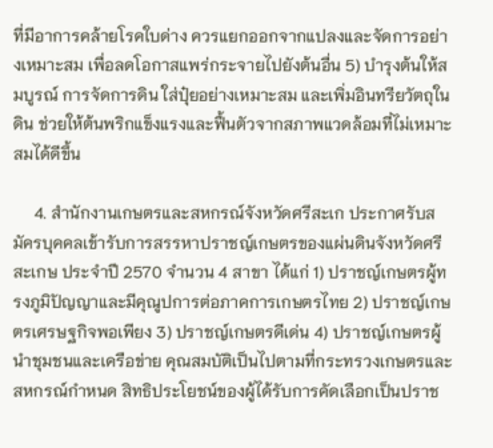ที่มีอาการคล้ายโรคใบด่าง ควรแยกออกจากแปลงและจัดการอย่างเหมาะสม เพื่อลดโอกาสแพร่กระจายไปยังต้นอื่น 5) บำรุงต้นให้สมบูรณ์ การจัดการดิน ใส่ปุ๋ยอย่างเหมาะสม และเพิ่มอินทรียวัตถุในดิน ช่วยให้ต้นพริกแข็งแรงและฟื้นตัวจากสภาพแวดล้อมที่ไม่เหมาะสมได้ดีขึ้น

     4. สำนักงานเกษตรและสหกรณ์จังหวัดศรีสะเก ประกาศรับสมัครบุคคลเข้ารับการสรรหาปราชญ์เกษตรของแผ่นดินจังหวัดศรีสะเกษ ประจำปี 2570 จำนวน 4 สาขา ได้แก่ 1) ปราชญ์เกษตรผู้ทรงภูมิปัญญาและมีคุณูปการต่อภาคการเกษตรไทย 2) ปราชญ์เกษตรเศรษฐกิจพอเพียง 3) ปราชญ์เกษตรดีเด่น 4) ปราชญ์เกษตรผู้นำชุมชนและเครือข่าย คุณสมบัติเป็นไปตามที่กระทรวงเกษตรและสหกรณ์กำหนด สิทธิประโยชน์ของผู้ได้รับการคัดเลือกเป็นปราช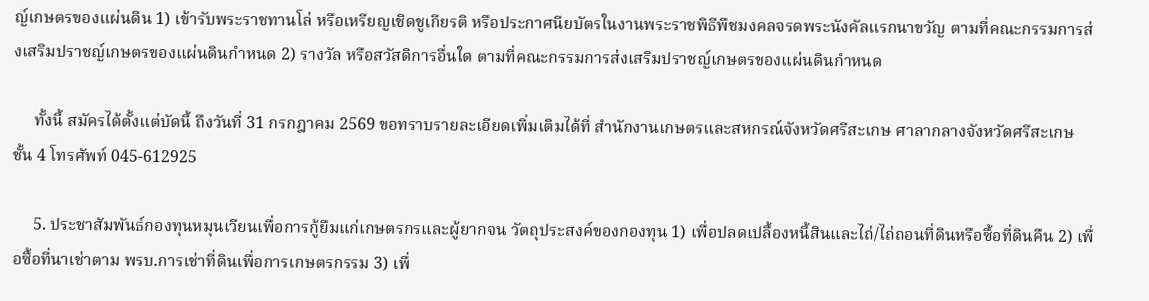ญ์เกษตรของแผ่นดิน 1) เข้ารับพระราชทานโล่ หรือเหรียญเชิดชูเกียรติ หรือประกาศนียบัตรในงานพระราชพิธีพืชมงคลจรดพระนังคัลแรกนาขวัญ ตามที่คณะกรรมการส่งเสริมปราชญ์เกษตรของแผ่นดินกำหนด 2) รางวัล หรือสวัสดิการอื่นใด ตามที่คณะกรรมการส่งเสริมปราชญ์เกษตรของแผ่นดินกำหนด

     ทั้งนี้ สมัครได้ตั้งแต่บัดนี้ ถึงวันที่ 31 กรกฎาคม 2569 ขอทราบรายละเอียดเพิ่มเติมได้ที่ สำนักงานเกษตรและสหกรณ์จังหวัดศรีสะเกษ ศาลากลางจังหวัดศรีสะเกษ ชั้น 4 โทรศัพท์ 045-612925

     5. ประชาสัมพันธ์กองทุนหมุนเวียนเพื่อการกู้ยืมแก่เกษตรกรและผู้ยากจน วัตถุประสงค์ของกองทุน 1) เพื่อปลดเปลื้องหนี้สินและไถ่/ไถ่ถอนที่ดินหรือซื้อที่ดินคืน 2) เพื่อซื้อที่นาเช่าตาม พรบ.การเช่าที่ดินเพื่อการเกษตรกรรม 3) เพื่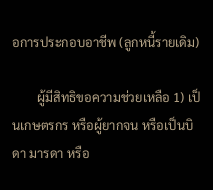อการประกอบอาชีพ (ลูกหนี้รายเดิม)

        ผู้มีสิทธิขอความช่วยเหลือ 1) เป็นเกษตรกร หรือผู้ยากจน หรือเป็นบิดา มารดา หรือ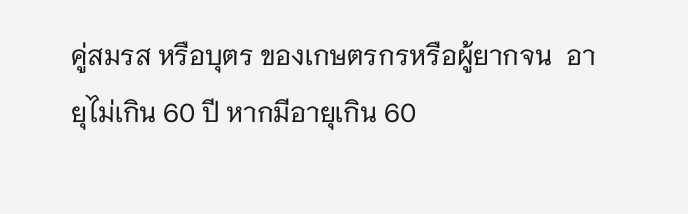คู่สมรส หรือบุตร ของเกษตรกรหรือผู้ยากจน  อายุไม่เกิน 60 ปี หากมีอายุเกิน 60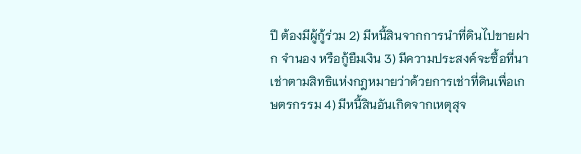ปี ต้องมีผู้กู้ร่วม 2) มีหนี้สินจากการนำที่ดินไปขายฝาก จำนอง หรือกู้ยืมเงิน 3) มีความประสงค์จะซื้อที่นาเช่าตามสิทธิแห่งกฎหมายว่าด้วยการเช่าที่ดินเพื่อเกษตรกรรม 4) มีหนี้สินอันเกิดจากเหตุสุจ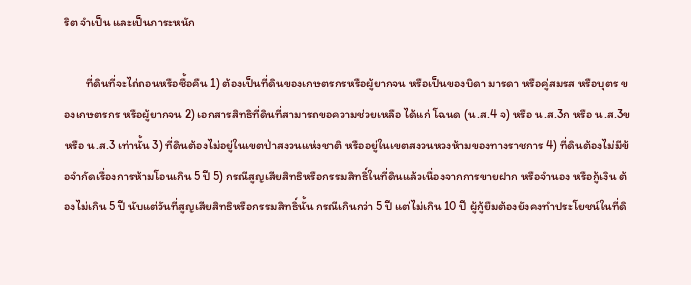ริต จำเป็น และเป็นภาระหนัก

        ที่ดินที่จะไถ่ถอนหรือซื้อคืน 1) ต้องเป็นที่ดินของเกษตรกรหรือผู้ยากจน หรือเป็นของบิดา มารดา หรือคู่สมรส หรือบุตร ของเกษตรกร หรือผู้ยากจน 2) เอกสารสิทธิที่ดินที่สามารถขอความช่วยเหลือ ได้แก่ โฉนด (น.ส.4 จ) หรือ น.ส.3ก หรือ น.ส.3ข หรือ น.ส.3 เท่านั้น 3) ที่ดินต้องไม่อยู่ในเขตป่าสงวนแห่งชาติ หรืออยู่ในเขตสงวนหวงห้ามของทางราชการ 4) ที่ดินต้องไม่มีข้อจำกัดเรื่องการห้ามโอนเกิน 5 ปี 5) กรณีสูญเสียสิทธิหรือกรรมสิทธิ์ในที่ดินแล้วเนื่องจากการขายฝาก หรือจำนอง หรือกู้เงิน ต้องไม่เกิน 5 ปี นับแต่วันที่สูญเสียสิทธิหรือกรรมสิทธิ์นั้น กรณีเกินกว่า 5 ปี แต่ไม่เกิน 10 ปี ผู้กู้ยืมต้องยังคงทำประโยชน์ในที่ดิ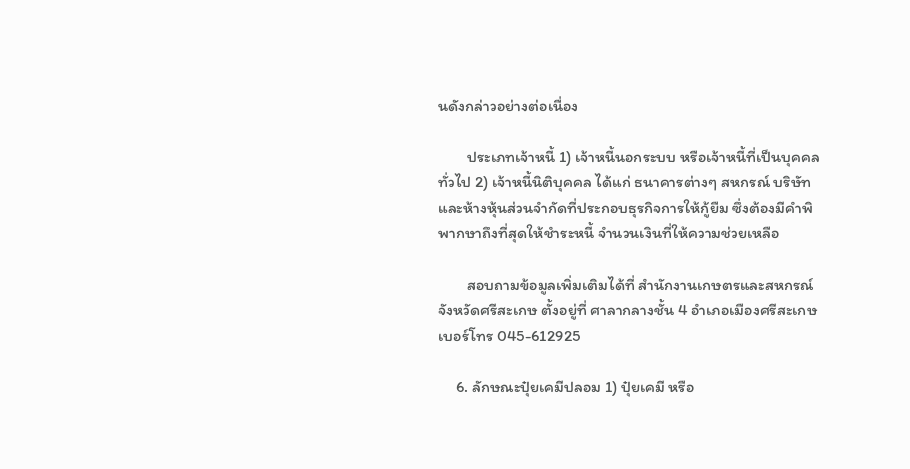นดังกล่าวอย่างต่อเนื่อง

        ประเภทเจ้าหนี้ 1) เจ้าหนี้นอกระบบ หรือเจ้าหนี้ที่เป็นบุคคลทั่วไป 2) เจ้าหนี้นิติบุคคล ได้แก่ ธนาคารต่างๆ สหกรณ์ บริษัทและห้างหุ้นส่วนจำกัดที่ประกอบธุรกิจการให้กู้ยืม ซึ่งต้องมีคำพิพากษาถึงที่สุดให้ชำระหนี้ จำนวนเงินที่ให้ความช่วยเหลือ

        สอบถามข้อมูลเพิ่มเติมได้ที่ สำนักงานเกษตรและสหกรณ์จังหวัดศรีสะเกษ ตั้งอยู่ที่ ศาลากลางชั้น 4 อำเภอเมืองศรีสะเกษ เบอร์โทร 045-612925

     6. ลักษณะปุ๋ยเคมีปลอม 1) ปุ๋ยเคมี หรือ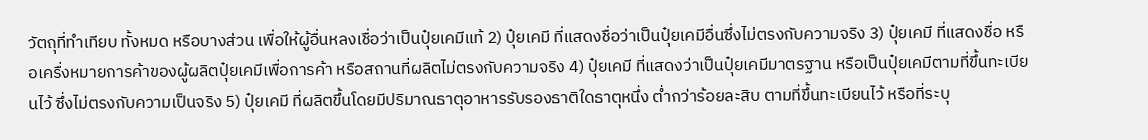วัตถุที่ทำเทียบ ทั้งหมด หรือบางส่วน เพื่อให้ผู้อื่นหลงเชื่อว่าเป็นปุ๋ยเคมีแท้ 2) ปุ๋ยเคมี ที่แสดงชื่อว่าเป็นปุ๋ยเคมีอื่นซึ่งไม่ตรงกับความจริง 3) ปุ๋ยเคมี ที่แสดงชื่อ หรือเครื่งหมายการค้าของผู้ผลิตปุ๋ยเคมีเพื่อการค้า หรือสถานที่ผลิตไม่ตรงกับความจริง 4) ปุ๋ยเคมี ที่แสดงว่าเป็นปุ๋ยเคมีมาตรฐาน หรือเป็นปุ๋ยเคมีตามที่ขึ้นทะเบียนไว้ ซึ่งไม่ตรงกับความเป็นจริง 5) ปุ๋ยเคมี ที่ผลิตขึ้นโดยมีปริมาณธาตุอาหารรับรองธาติใดธาตุหนึ่ง ต่ำกว่าร้อยละสิบ ตามที่ขึ้นทะเบียนไว้ หรือที่ระบุ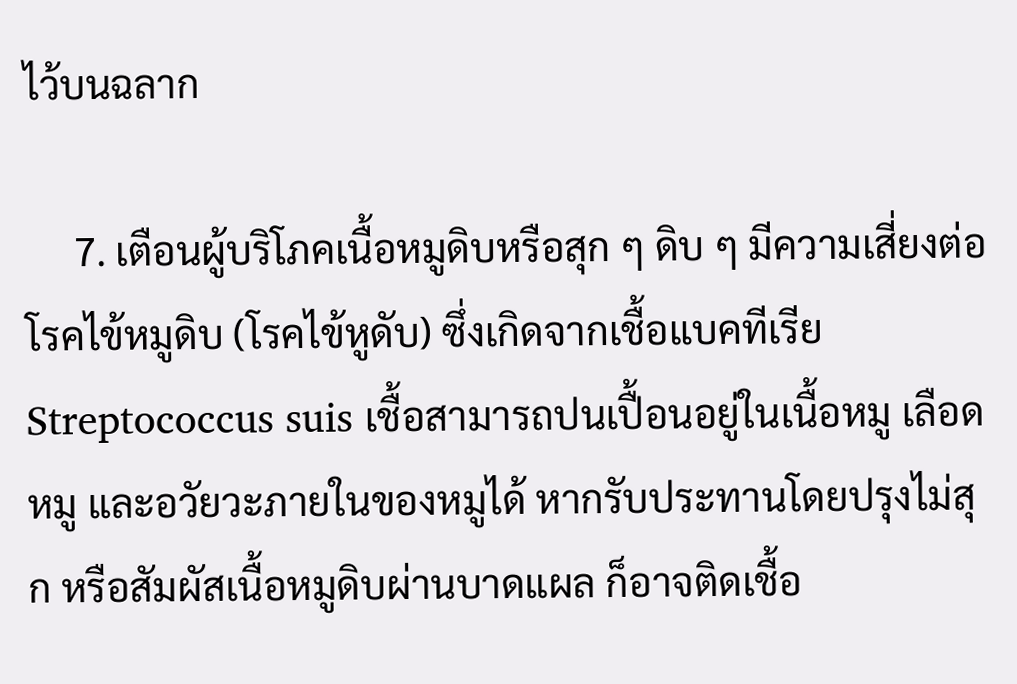ไว้บนฉลาก

     7. เตือนผู้บริโภคเนื้อหมูดิบหรือสุก ๆ ดิบ ๆ มีความเสี่ยงต่อโรคไข้หมูดิบ (โรคไข้หูดับ) ซึ่งเกิดจากเชื้อแบคทีเรีย Streptococcus suis เชื้อสามารถปนเปื้อนอยู่ในเนื้อหมู เลือดหมู และอวัยวะภายในของหมูได้ หากรับประทานโดยปรุงไม่สุก หรือสัมผัสเนื้อหมูดิบผ่านบาดแผล ก็อาจติดเชื้อ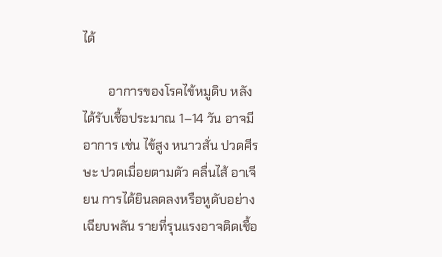ได้

        อาการของโรคไข้หมูดิบ หลังได้รับเชื้อประมาณ 1–14 วัน อาจมีอาการ เช่น ไข้สูง หนาวสั่น ปวดศีรษะ ปวดเมื่อยตามตัว คลื่นไส้ อาเจียน การได้ยินลดลงหรือหูดับอย่างเฉียบพลัน รายที่รุนแรงอาจติดเชื้อ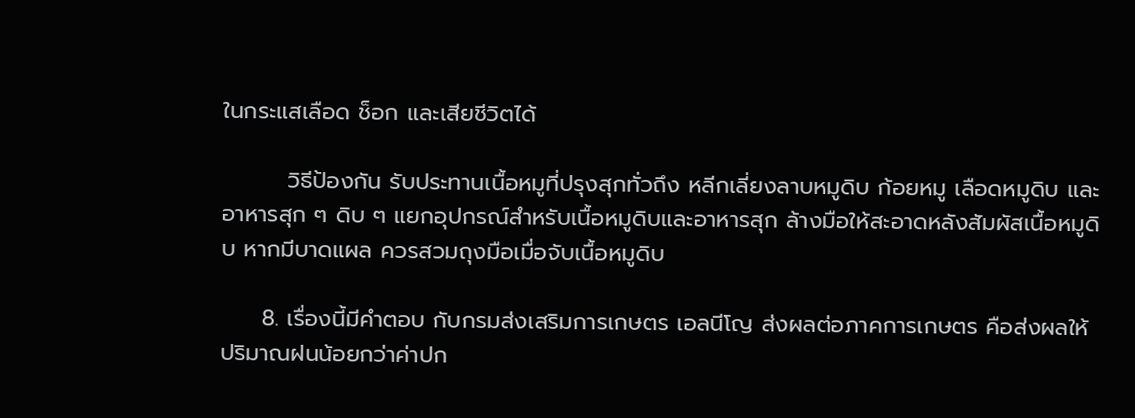ในกระแสเลือด ช็อก และเสียชีวิตได้

        วิธีป้องกัน รับประทานเนื้อหมูที่ปรุงสุกทั่วถึง หลีกเลี่ยงลาบหมูดิบ ก้อยหมู เลือดหมูดิบ และอาหารสุก ๆ ดิบ ๆ แยกอุปกรณ์สำหรับเนื้อหมูดิบและอาหารสุก ล้างมือให้สะอาดหลังสัมผัสเนื้อหมูดิบ หากมีบาดแผล ควรสวมถุงมือเมื่อจับเนื้อหมูดิบ

     8. เรื่องนี้มีคำตอบ กับกรมส่งเสริมการเกษตร เอลนีโญ ส่งผลต่อภาคการเกษตร คือส่งผลให้ปริมาณฝนน้อยกว่าค่าปก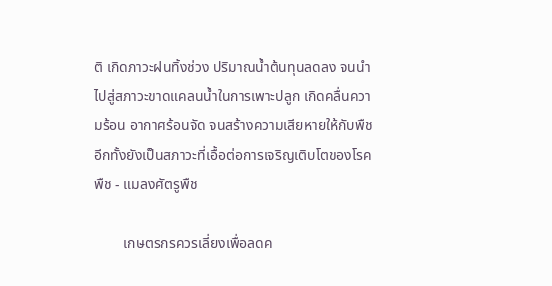ติ เกิดภาวะฝนทิ้งช่วง ปริมาณน้ำต้นทุนลดลง จนนำไปสู่สภาวะขาดแคลนน้ำในการเพาะปลูก เกิดคลื่นความร้อน อากาศร้อนจัด จนสร้างความเสียหายให้กับพืช อีกทั้งยังเป็นสภาวะที่เอื้อต่อการเจริญเติบโตของโรคพืช - แมลงศัตรูพืช

        เกษตรกรควรเลี่ยงเพื่อลดค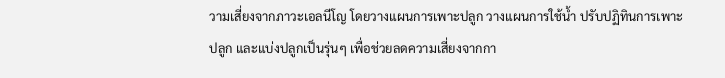วามเสี่ยงจากภาวะเอลนีโญ โดยวางแผนการเพาะปลูก วางแผนการใช้น้ำ ปรับปฏิทินการเพาะปลูก และแบ่งปลูกเป็นรุ่นๆ เพื่อช่วยลดความเสี่ยงจากกา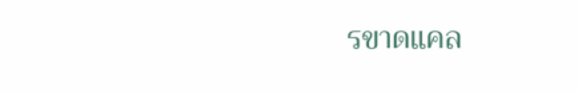รขาดแคล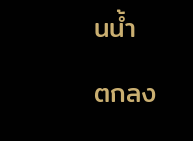นน้ำ

ตกลง